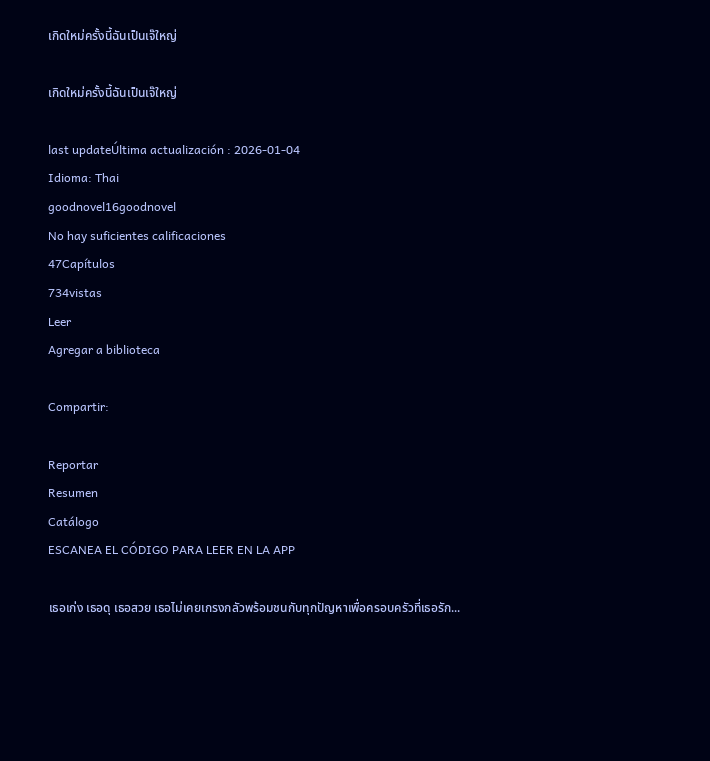เกิดใหม่ครั้งนี้ฉันเป็นเจ๊ใหญ่

เกิดใหม่ครั้งนี้ฉันเป็นเจ๊ใหญ่

last updateÚltima actualización : 2026-01-04
Idioma: Thai
goodnovel16goodnovel
No hay suficientes calificaciones
47Capítulos
734vistas
Leer
Agregar a biblioteca

Compartir:

Reportar
Resumen
Catálogo
ESCANEA EL CÓDIGO PARA LEER EN LA APP

เธอเก่ง เธอดุ เธอสวย เธอไม่เคยเกรงกลัวพร้อมชนกับทุกปัญหาเพื่อครอบครัวที่เธอรัก...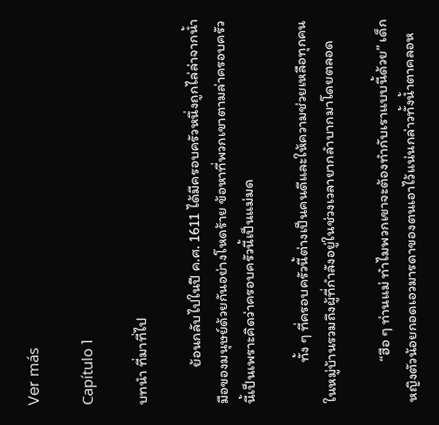Ver más

Capítulo 1

บทนำ ที่มาที่ไป

           ย้อนกลับไปในปี ค.ศ. 1611 ได้มีครอบครัวหนึ่งถูกไล่ล่าจากน้ำมือของมนุษย์ด้วยกันอย่างโหดร้าย ข้อหาที่พวกเขาตามล่าครอบครัวนี้เป็นเพราะคิดว่าครอบครัวนี้เป็นแม่มด

            ทั้ง ๆ ที่ครอบครัวนี้ต่างเป็นคนดีและให้ความช่วยเหลือทุกคนในหมู่บ้านรวมถึงผู้ที่กำลังอยู่ในช่วงเวลายากลำบากมาโดยตลอด

            “ฮือ ๆ ท่านแม่ ทำไมพวกเขาจะต้องทำกับเราแบบนี้ด้วย” เด็กหญิงตัวน้อยกอดเอวมารดาของตนเอาไว้แน่นกล่าวทั้งน้ำตาคลอห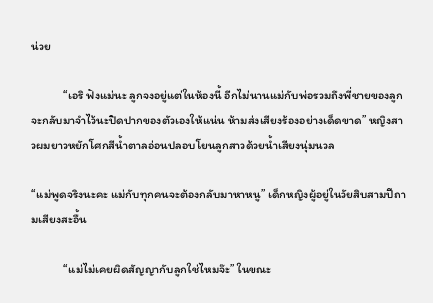น่วย

            “เอริ ฟังแม่นะ ลูกจงอยู่แต่ในห้องนี้ อีกไม่นานแม่กับพ่อรวมถึงพี่ชายของลูกจะกลับมาจำไว้นะปิดปากของตัวเองให้แน่น ห้ามส่งเสียงร้องอย่างเด็ดขาด” หญิงสาวผมยาวหยักโศกสีน้ำตาลอ่อนปลอบโยนลูกสาวด้วยน้ำเสียงนุ่มนวล

“แม่พูดจริงนะคะ แม่กับทุกคนจะต้องกลับมาหาหนู” เด็กหญิงผู้อยู่ในวัยสิบสามปีถามเสียงสะอื้น

            “แม่ไม่เคยผิดสัญญากับลูกใช่ไหมจ๊ะ” ในขณะ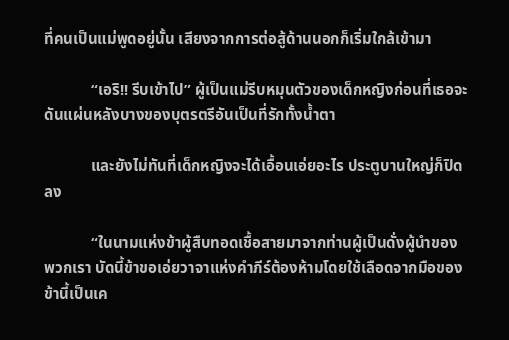ที่คนเป็นแม่พูดอยู่นั้น เสียงจากการต่อสู้ด้านนอกก็เริ่มใกล้เข้ามา

            “เอริ!! รีบเข้าไป” ผู้เป็นแม่รีบหมุนตัวของเด็กหญิงก่อนที่เธอจะดันแผ่นหลังบางของบุตรตรีอันเป็นที่รักทั้งน้ำตา

            และยังไม่ทันที่เด็กหญิงจะได้เอื้อนเอ่ยอะไร ประตูบานใหญ่ก็ปิดลง

            “ในนามแห่งข้าผู้สืบทอดเชื้อสายมาจากท่านผู้เป็นดั่งผู้นำของพวกเรา บัดนี้ข้าขอเอ่ยวาจาแห่งคำภีร์ต้องห้ามโดยใช้เลือดจากมือของข้านี้เป็นเค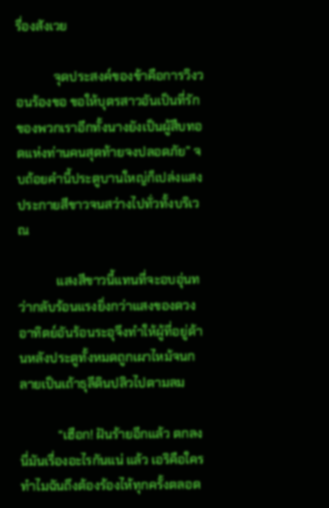รื่องสังเวย

            จุดประสงค์ของข้าคือการวิงวอนร้องขอ ขอให้บุตรสาวอันเป็นที่รักของพวกเราอีกทั้งนางยังเป็นผู้สืบทอดแห่งท่านคนสุดท้ายจงปลอดภัย” จบถ้อยคำนี้ประตูบานใหญ่ก็เปล่งแสงประกายสีขาวจนสว่างไปทั่วทั้งบริเวณ

            แสงสีขาวนี้แทนที่จะอบอุ่นทว่ากลับร้อนแรงยิ่งกว่าแสงของดวงอาทิตย์อันร้อนระอุจึงทำให้ผู้ที่อยู่ด้านหลังประตูทั้งหมดถูกเผาไหม้จนกลายเป็นเถ้าธุลีดินปลิวไปตามลม

            “เฮือก! ฝันร้ายอีกแล้ว ตกลงนี่มันเรื่องอะไรกันแน่ แล้ว เอริคือใครทำไมฉันถึงต้องร้องไห้ทุกครั้งตลอด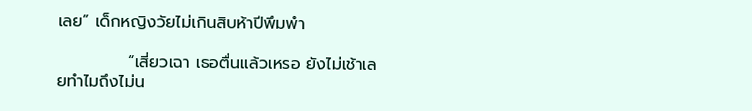เลย” เด็กหญิงวัยไม่เกินสิบห้าปีพึมพำ

            “เสี่ยวเฉา เธอตื่นแล้วเหรอ ยังไม่เช้าเลยทำไมถึงไม่น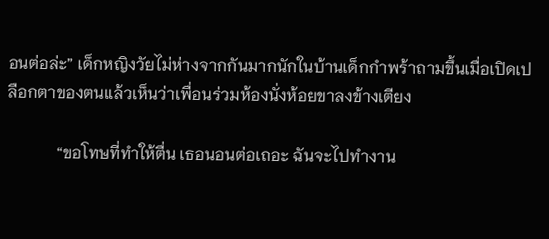อนต่อล่ะ” เด็กหญิงวัยไม่ห่างจากกันมากนักในบ้านเด็กกำพร้าถามขึ้นเมื่อเปิดเปลือกตาของตนแล้วเห็นว่าเพื่อนร่วมห้องนั่งห้อยขาลงข้างเตียง

            “ขอโทษที่ทำให้ตื่น เธอนอนต่อเถอะ ฉันจะไปทำงาน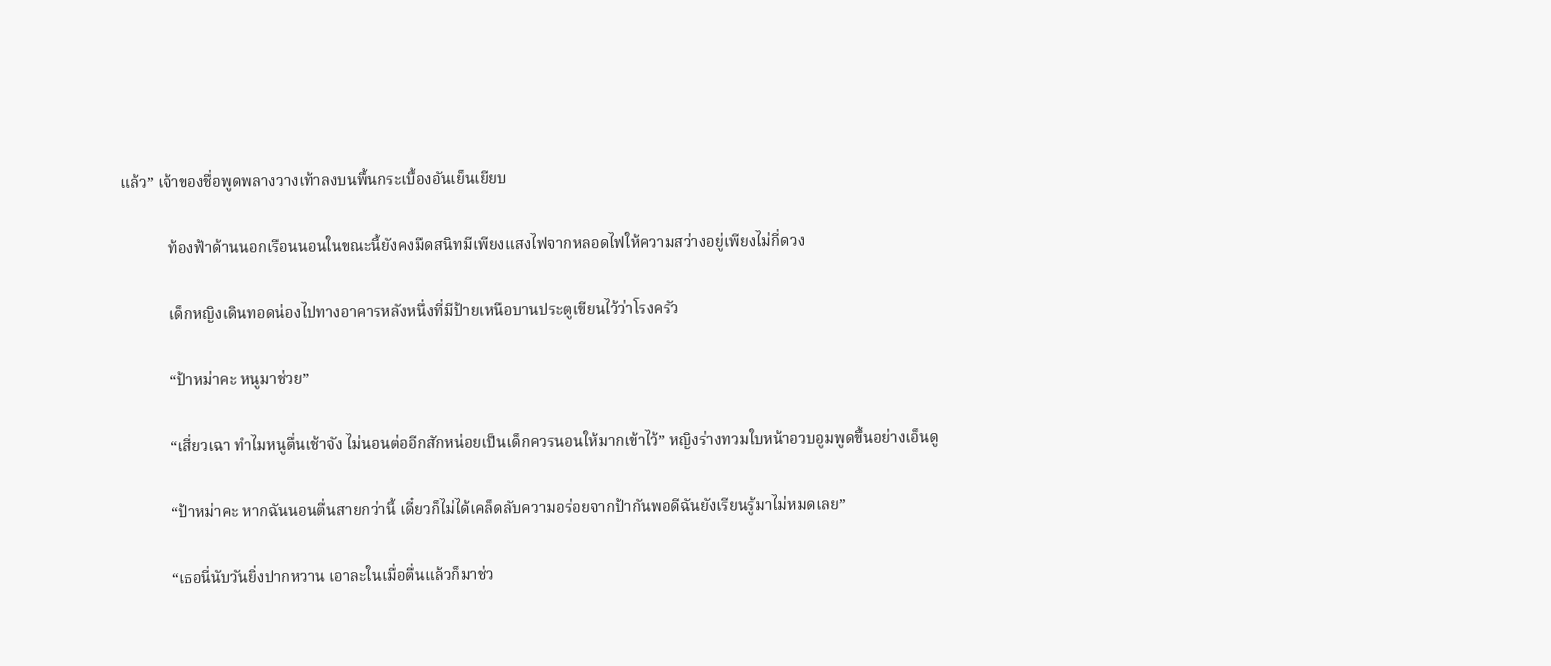แล้ว” เจ้าของชื่อพูดพลางวางเท้าลงบนพื้นกระเบื้องอันเย็นเยียบ

            ท้องฟ้าด้านนอกเรือนนอนในขณะนี้ยังคงมืดสนิทมีเพียงแสงไฟจากหลอดไฟให้ความสว่างอยู่เพียงไม่กี่ดวง

            เด็กหญิงเดินทอดน่องไปทางอาคารหลังหนึ่งที่มีป้ายเหนือบานประตูเขียนไว้ว่าโรงครัว

            “ป้าหม่าคะ หนูมาช่วย”

            “เสี่ยวเฉา ทำไมหนูตื่นเช้าจัง ไม่นอนต่ออีกสักหน่อยเป็นเด็กควรนอนให้มากเข้าไว้” หญิงร่างทวมใบหน้าอวบอูมพูดขึ้นอย่างเอ็นดู

            “ป้าหม่าคะ หากฉันนอนตื่นสายกว่านี้ เดี๋ยวก็ไม่ได้เคล็ดลับความอร่อยจากป้ากันพอดีฉันยังเรียนรู้มาไม่หมดเลย”

            “เธอนี่นับวันยิ่งปากหวาน เอาละในเมื่อตื่นแล้วก็มาช่ว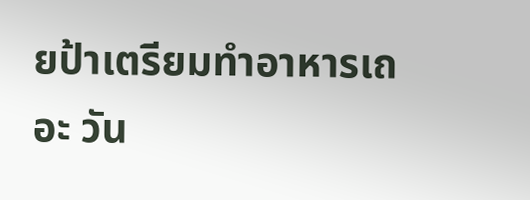ยป้าเตรียมทำอาหารเถอะ วัน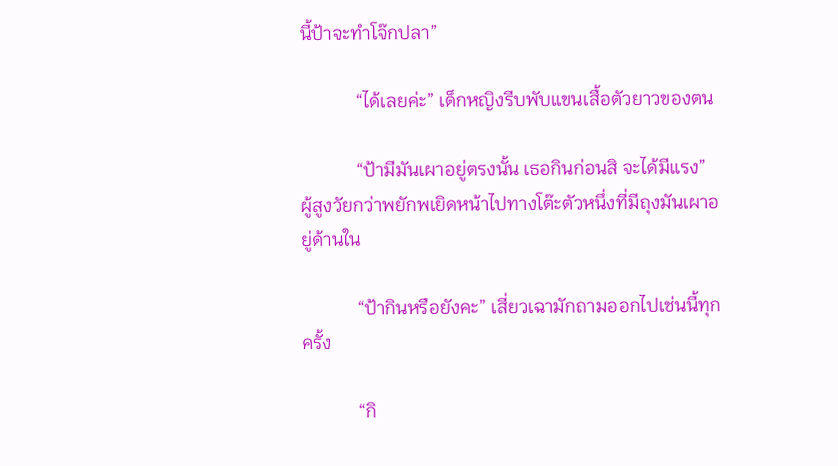นี้ป้าจะทำโจ๊กปลา”

            “ได้เลยค่ะ” เด็กหญิงรีบพับแขนเสื้อตัวยาวของตน

            “ป้ามีมันเผาอยู่ตรงนั้น เธอกินก่อนสิ จะได้มีแรง” ผู้สูงวัยกว่าพยักพเยิดหน้าไปทางโต๊ะตัวหนึ่งที่มีถุงมันเผาอยู่ด้านใน

            “ป้ากินหรือยังคะ” เสี่ยวเฉามักถามออกไปเช่นนี้ทุกครั้ง

            “กิ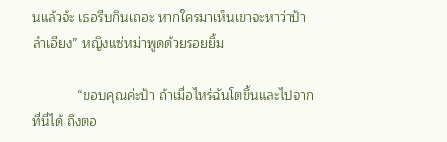นแล้วจ้ะ เธอรีบกินเถอะ หากใครมาเห็นเขาจะหาว่าป้าลำเอียง” หญิงแซ่หม่าพูดด้วยรอยยิ้ม

            “ขอบคุณค่ะป้า ถ้าเมื่อไหร่ฉันโตขึ้นและไปจากที่นี่ได้ ถึงตอ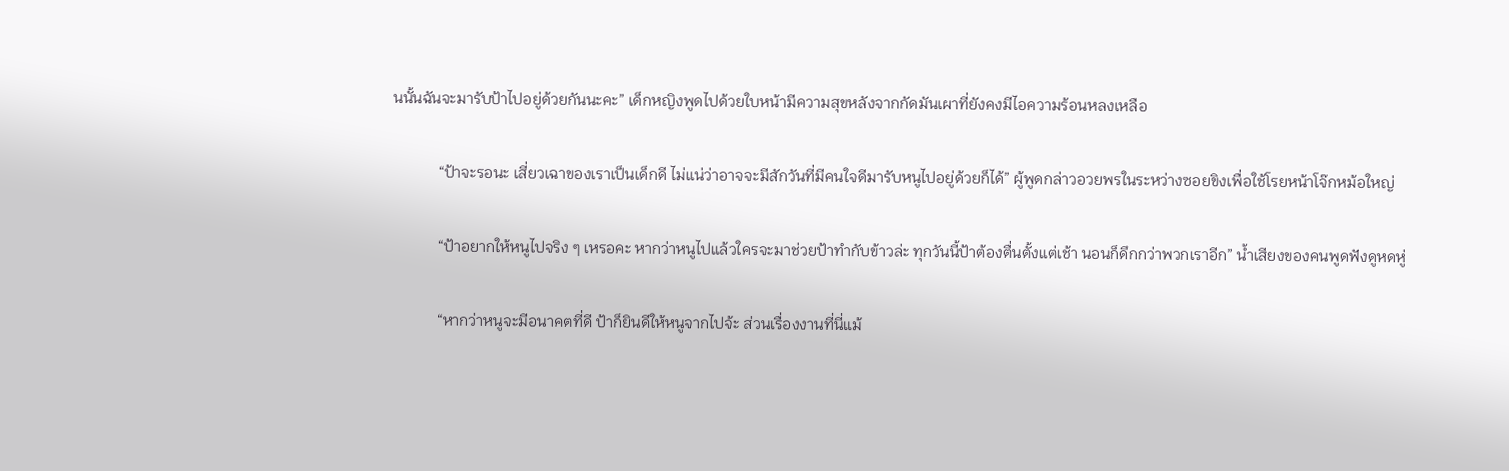นนั้นฉันจะมารับป้าไปอยู่ด้วยกันนะคะ” เด็กหญิงพูดไปด้วยใบหน้ามีความสุขหลังจากกัดมันเผาที่ยังคงมีไอความร้อนหลงเหลือ

            “ป้าจะรอนะ เสี่ยวเฉาของเราเป็นเด็กดี ไม่แน่ว่าอาจจะมีสักวันที่มีคนใจดีมารับหนูไปอยู่ด้วยก็ได้” ผู้พูดกล่าวอวยพรในระหว่างซอยขิงเพื่อใช้โรยหน้าโจ๊กหม้อใหญ่

            “ป้าอยากให้หนูไปจริง ๆ เหรอคะ หากว่าหนูไปแล้วใครจะมาช่วยป้าทำกับข้าวล่ะ ทุกวันนี้ป้าต้องตื่นตั้งแต่เช้า นอนก็ดึกกว่าพวกเราอีก” น้ำเสียงของคนพูดฟังดูหดหู่

            “หากว่าหนูจะมีอนาคตที่ดี ป้าก็ยินดีให้หนูจากไปจ้ะ ส่วนเรื่องงานที่นี่แม้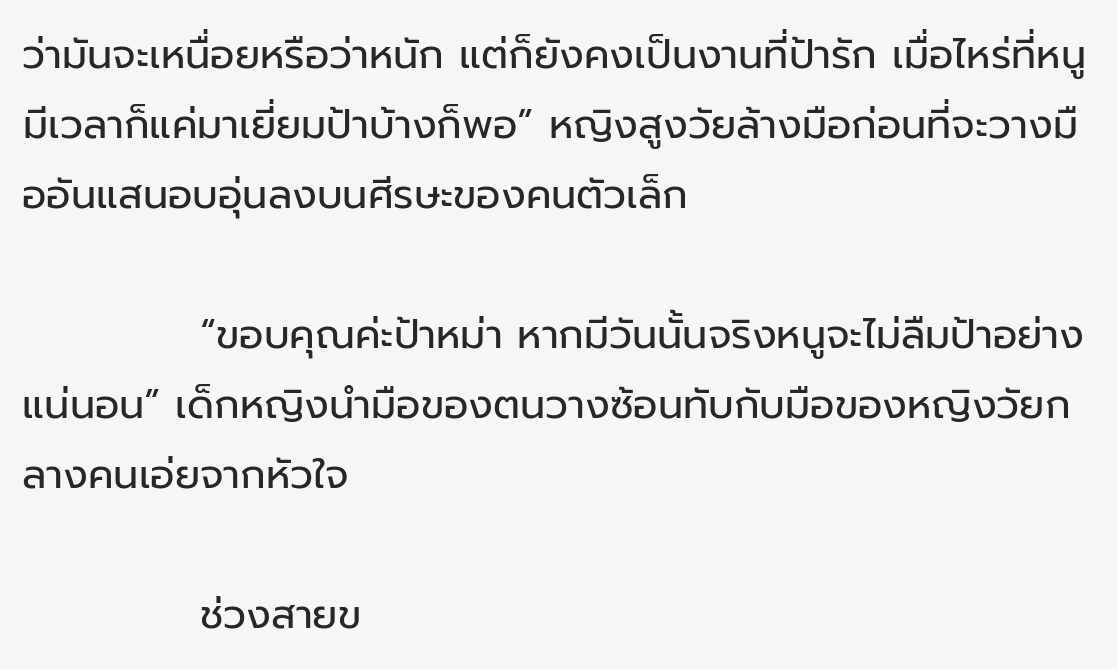ว่ามันจะเหนื่อยหรือว่าหนัก แต่ก็ยังคงเป็นงานที่ป้ารัก เมื่อไหร่ที่หนูมีเวลาก็แค่มาเยี่ยมป้าบ้างก็พอ” หญิงสูงวัยล้างมือก่อนที่จะวางมืออันแสนอบอุ่นลงบนศีรษะของคนตัวเล็ก

            “ขอบคุณค่ะป้าหม่า หากมีวันนั้นจริงหนูจะไม่ลืมป้าอย่างแน่นอน” เด็กหญิงนำมือของตนวางซ้อนทับกับมือของหญิงวัยกลางคนเอ่ยจากหัวใจ

            ช่วงสายข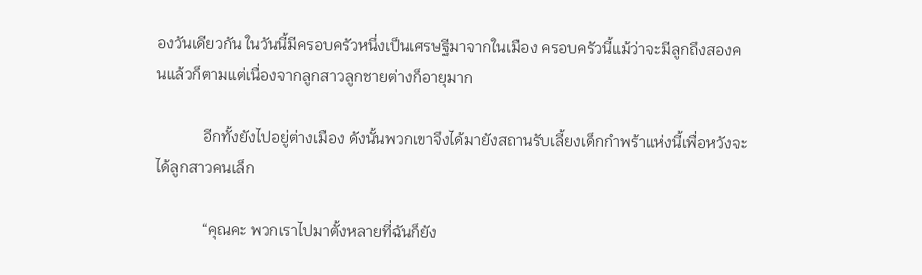องวันเดียวกัน ในวันนี้มีครอบครัวหนึ่งเป็นเศรษฐีมาจากในเมือง ครอบครัวนี้แม้ว่าจะมีลูกถึงสองคนแล้วก็ตามแต่เนื่องจากลูกสาวลูกชายต่างก็อายุมาก

            อีกทั้งยังไปอยู่ต่างเมือง ดังนั้นพวกเขาจึงได้มายังสถานรับเลี้ยงเด็กกำพร้าแห่งนี้เพื่อหวังจะได้ลูกสาวคนเล็ก

            “คุณคะ พวกเราไปมาตั้งหลายที่ฉันก็ยัง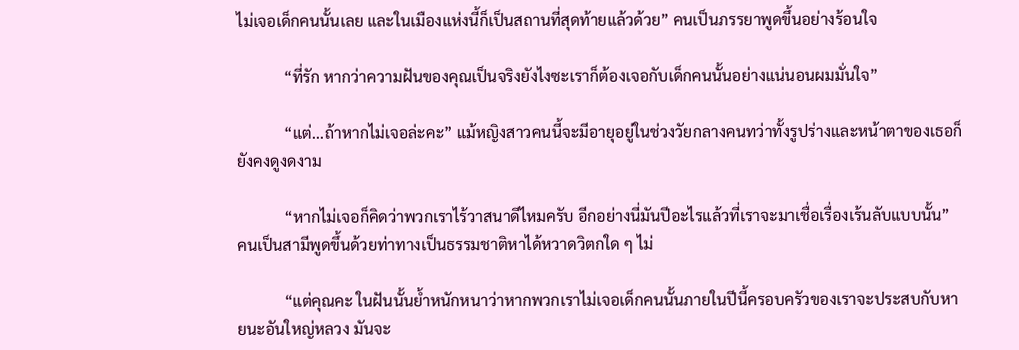ไม่เจอเด็กคนนั้นเลย และในเมืองแห่งนี้ก็เป็นสถานที่สุดท้ายแล้วด้วย” คนเป็นภรรยาพูดขึ้นอย่างร้อนใจ

            “ที่รัก หากว่าความฝันของคุณเป็นจริงยังไงซะเราก็ต้องเจอกับเด็กคนนั้นอย่างแน่นอนผมมั่นใจ”

            “แต่...ถ้าหากไม่เจอล่ะคะ” แม้หญิงสาวคนนี้จะมีอายุอยู่ในช่วงวัยกลางคนทว่าทั้งรูปร่างและหน้าตาของเธอก็ยังคงดูงดงาม

            “หากไม่เจอก็คิดว่าพวกเราไร้วาสนาดีไหมครับ อีกอย่างนี่มันปีอะไรแล้วที่เราจะมาเชื่อเรื่องเร้นลับแบบนั้น” คนเป็นสามีพูดขึ้นด้วยท่าทางเป็นธรรมชาติหาได้หวาดวิตกใด ๆ ไม่

            “แต่คุณคะ ในฝันนั้นย้ำหนักหนาว่าหากพวกเราไม่เจอเด็กคนนั้นภายในปีนี้ครอบครัวของเราจะประสบกับหายนะอันใหญ่หลวง มันจะ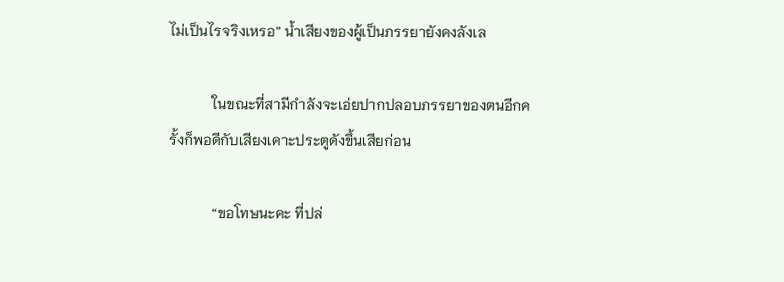ไม่เป็นไรจริงเหรอ” น้ำเสียงของผู้เป็นภรรยายังคงลังเล

            ในขณะที่สามีกำลังจะเอ่ยปากปลอบภรรยาของตนอีกครั้งก็พอดีกับเสียงเคาะประตูดังขึ้นเสียก่อน

            “ขอโทษนะคะ ที่ปล่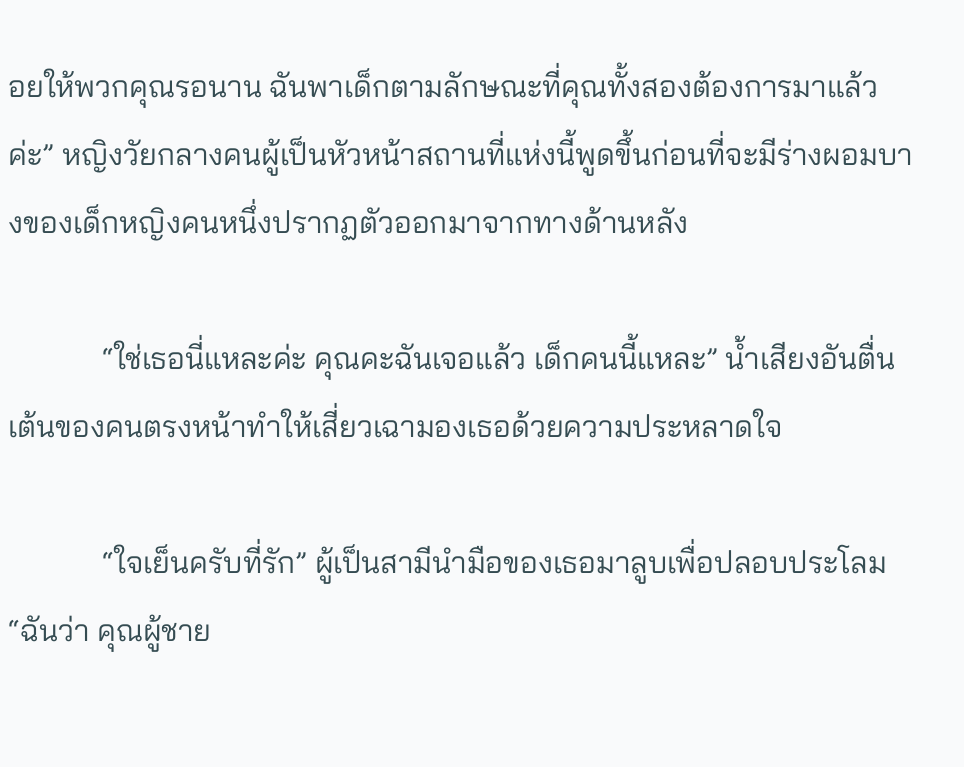อยให้พวกคุณรอนาน ฉันพาเด็กตามลักษณะที่คุณทั้งสองต้องการมาแล้วค่ะ” หญิงวัยกลางคนผู้เป็นหัวหน้าสถานที่แห่งนี้พูดขึ้นก่อนที่จะมีร่างผอมบางของเด็กหญิงคนหนึ่งปรากฏตัวออกมาจากทางด้านหลัง

            “ใช่เธอนี่แหละค่ะ คุณคะฉันเจอแล้ว เด็กคนนี้แหละ” น้ำเสียงอันตื่นเต้นของคนตรงหน้าทำให้เสี่ยวเฉามองเธอด้วยความประหลาดใจ

            “ใจเย็นครับที่รัก” ผู้เป็นสามีนำมือของเธอมาลูบเพื่อปลอบประโลม “ฉันว่า คุณผู้ชาย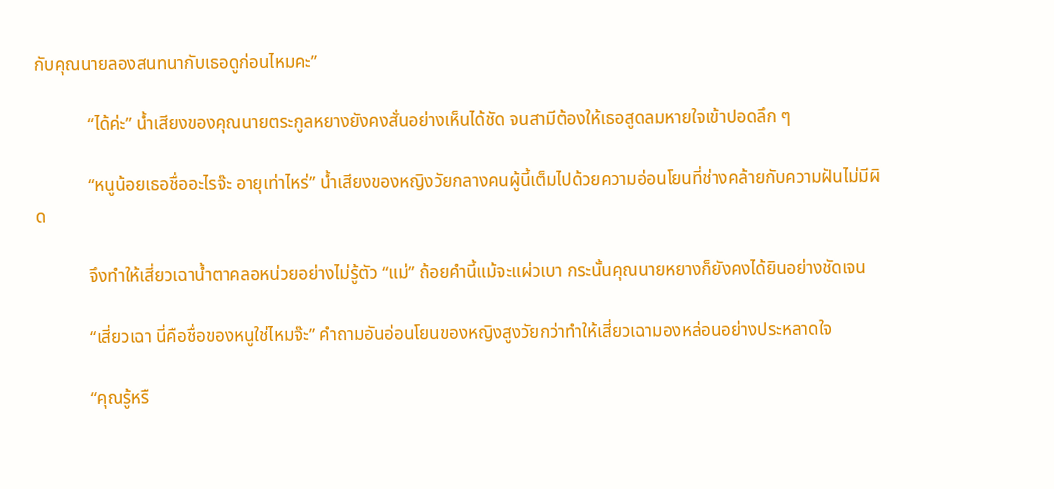กับคุณนายลองสนทนากับเธอดูก่อนไหมคะ”

            “ได้ค่ะ” น้ำเสียงของคุณนายตระกูลหยางยังคงสั่นอย่างเห็นได้ชัด จนสามีต้องให้เธอสูดลมหายใจเข้าปอดลึก ๆ

            “หนูน้อยเธอชื่ออะไรจ๊ะ อายุเท่าไหร่” น้ำเสียงของหญิงวัยกลางคนผู้นี้เต็มไปด้วยความอ่อนโยนที่ช่างคล้ายกับความฝันไม่มีผิด

            จึงทำให้เสี่ยวเฉาน้ำตาคลอหน่วยอย่างไม่รู้ตัว “แม่” ถ้อยคำนี้แม้จะแผ่วเบา กระนั้นคุณนายหยางก็ยังคงได้ยินอย่างชัดเจน

            “เสี่ยวเฉา นี่คือชื่อของหนูใช่ไหมจ๊ะ” คำถามอันอ่อนโยนของหญิงสูงวัยกว่าทำให้เสี่ยวเฉามองหล่อนอย่างประหลาดใจ

            “คุณรู้หรื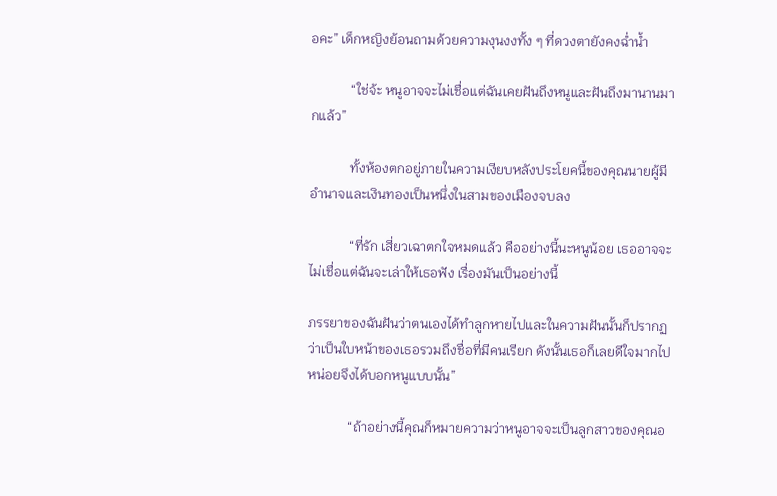อคะ” เด็กหญิงย้อนถามด้วยความงุนงงทั้ง ๆ ที่ดวงตายังคงฉ่ำน้ำ

            “ใช่จ้ะ หนูอาจจะไม่เชื่อแต่ฉันเคยฝันถึงหนูและฝันถึงมานานมากแล้ว”

            ทั้งห้องตกอยู่ภายในความเงียบหลังประโยคนี้ของคุณนายผู้มีอำนาจและเงินทองเป็นหนึ่งในสามของเมืองจบลง

            “ที่รัก เสี่ยวเฉาตกใจหมดแล้ว คืออย่างนี้นะหนูน้อย เธออาจจะไม่เชื่อแต่ฉันจะเล่าให้เธอฟัง เรื่องมันเป็นอย่างนี้

ภรรยาของฉันฝันว่าตนเองได้ทำลูกหายไปและในความฝันนั้นก็ปรากฏว่าเป็นใบหน้าของเธอรวมถึงชื่อที่มีคนเรียก ดังนั้นเธอก็เลยดีใจมากไปหน่อยจึงได้บอกหนูแบบนั้น”

            “ถ้าอย่างนี้คุณก็หมายความว่าหนูอาจจะเป็นลูกสาวของคุณอ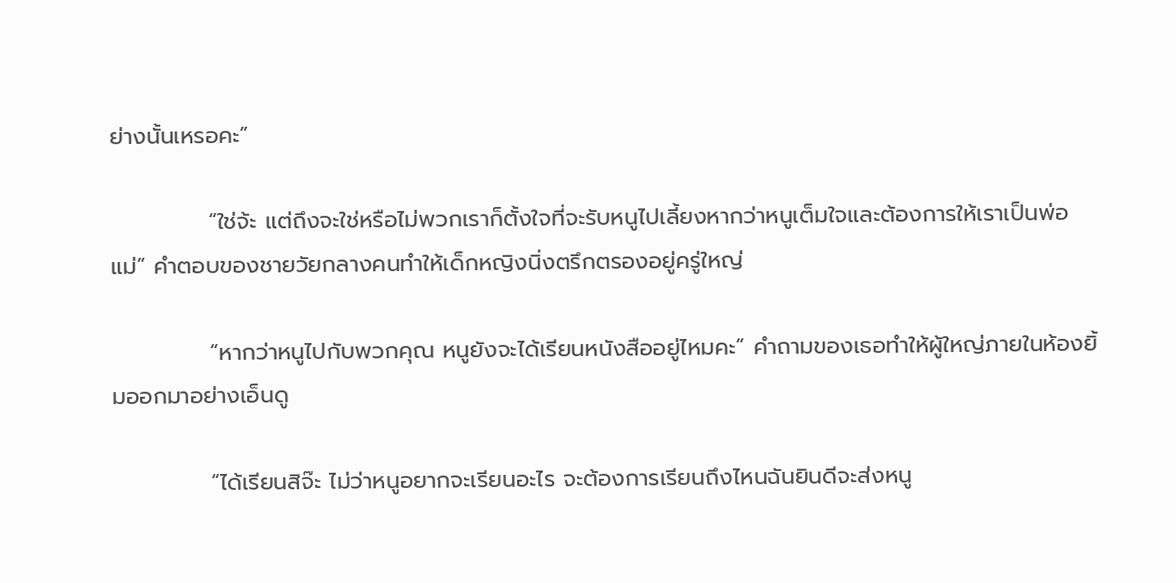ย่างนั้นเหรอคะ”

            “ใช่จ้ะ แต่ถึงจะใช่หรือไม่พวกเราก็ตั้งใจที่จะรับหนูไปเลี้ยงหากว่าหนูเต็มใจและต้องการให้เราเป็นพ่อแม่” คำตอบของชายวัยกลางคนทำให้เด็กหญิงนิ่งตรึกตรองอยู่ครู่ใหญ่

            “หากว่าหนูไปกับพวกคุณ หนูยังจะได้เรียนหนังสืออยู่ไหมคะ” คำถามของเธอทำให้ผู้ใหญ่ภายในห้องยิ้มออกมาอย่างเอ็นดู

            “ได้เรียนสิจ๊ะ ไม่ว่าหนูอยากจะเรียนอะไร จะต้องการเรียนถึงไหนฉันยินดีจะส่งหนู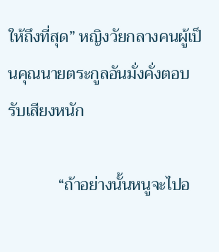ให้ถึงที่สุด” หญิงวัยกลางคนผู้เป็นคุณนายตระกูลอันมั่งคั่งตอบรับเสียงหนัก

            “ถ้าอย่างนั้นหนูจะไปอ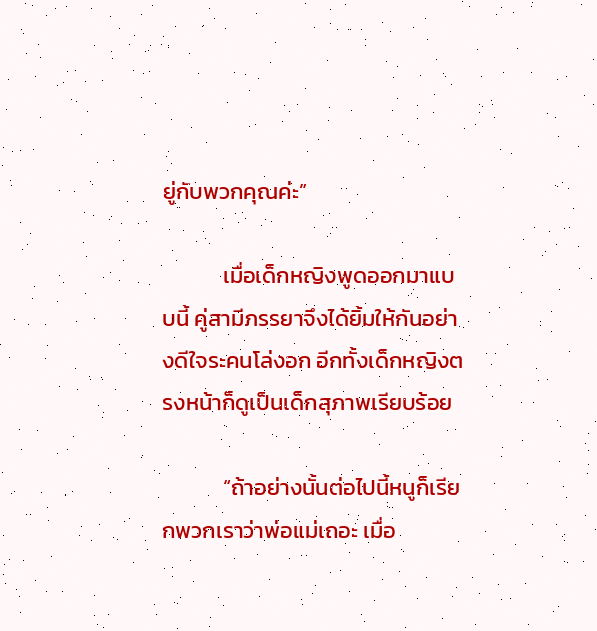ยู่กับพวกคุณค่ะ”

            เมื่อเด็กหญิงพูดออกมาแบบนี้ คู่สามีภรรยาจึงได้ยิ้มให้กันอย่างดีใจระคนโล่งอก อีกทั้งเด็กหญิงตรงหน้าก็ดูเป็นเด็กสุภาพเรียบร้อย

            “ถ้าอย่างนั้นต่อไปนี้หนูก็เรียกพวกเราว่าพ่อแม่เถอะ เมื่อ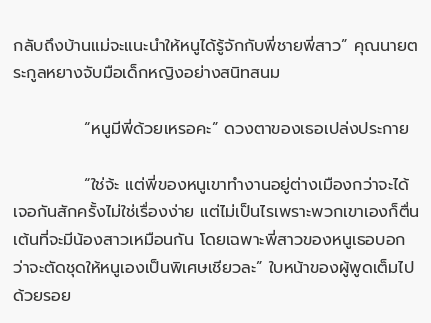กลับถึงบ้านแม่จะแนะนำให้หนูได้รู้จักกับพี่ชายพี่สาว” คุณนายตระกูลหยางจับมือเด็กหญิงอย่างสนิทสนม

            “หนูมีพี่ด้วยเหรอคะ” ดวงตาของเธอเปล่งประกาย

            “ใช่จ้ะ แต่พี่ของหนูเขาทำงานอยู่ต่างเมืองกว่าจะได้เจอกันสักครั้งไม่ใช่เรื่องง่าย แต่ไม่เป็นไรเพราะพวกเขาเองก็ตื่นเต้นที่จะมีน้องสาวเหมือนกัน โดยเฉพาะพี่สาวของหนูเธอบอกว่าจะตัดชุดให้หนูเองเป็นพิเศษเชียวละ” ใบหน้าของผู้พูดเต็มไปด้วยรอย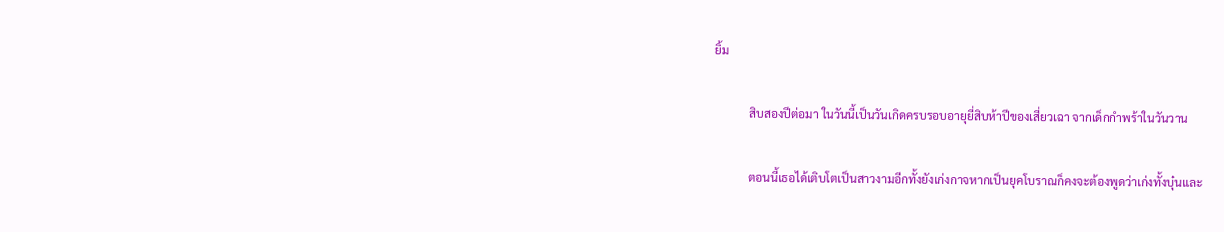ยิ้ม

            สิบสองปีต่อมา ในวันนี้เป็นวันเกิดครบรอบอายุยี่สิบห้าปีของเสี่ยวเฉา จากเด็กกำพร้าในวันวาน

            ตอนนี้เธอได้เติบโตเป็นสาวงามอีกทั้งยังเก่งกาจหากเป็นยุคโบราณก็คงจะต้องพูดว่าเก่งทั้งบุ๋นและ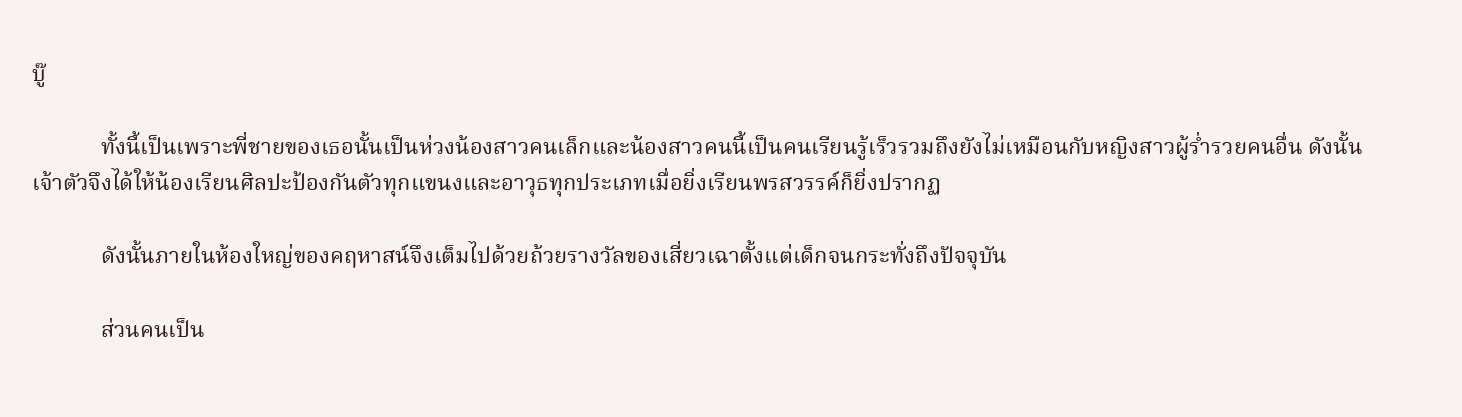บู๊

            ทั้งนี้เป็นเพราะพี่ชายของเธอนั้นเป็นห่วงน้องสาวคนเล็กและน้องสาวคนนี้เป็นคนเรียนรู้เร็วรวมถึงยังไม่เหมือนกับหญิงสาวผู้ร่ำรวยคนอื่น ดังนั้นเจ้าตัวจึงได้ให้น้องเรียนศิลปะป้องกันตัวทุกแขนงและอาวุธทุกประเภทเมื่อยิ่งเรียนพรสวรรค์ก็ยิ่งปรากฏ

            ดังนั้นภายในห้องใหญ่ของคฤหาสน์จึงเต็มไปด้วยถ้วยรางวัลของเสี่ยวเฉาตั้งแต่เด็กจนกระทั่งถึงปัจจุบัน

            ส่วนคนเป็น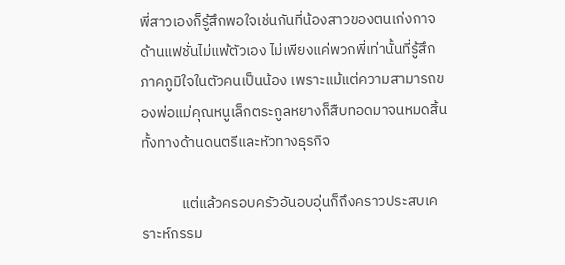พี่สาวเองก็รู้สึกพอใจเช่นกันที่น้องสาวของตนเก่งกาจด้านแฟชั่นไม่แพ้ตัวเอง ไม่เพียงแค่พวกพี่เท่านั้นที่รู้สึกภาคภูมิใจในตัวคนเป็นน้อง เพราะแม้แต่ความสามารถของพ่อแม่คุณหนูเล็กตระกูลหยางก็สืบทอดมาจนหมดสิ้น ทั้งทางด้านดนตรีและหัวทางธุรกิจ

            แต่แล้วครอบครัวอันอบอุ่นก็ถึงคราวประสบเคราะห์กรรม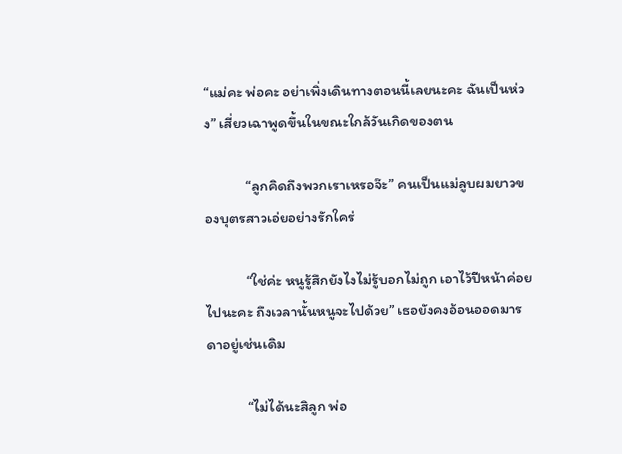“แม่คะ พ่อคะ อย่าเพิ่งเดินทางตอนนี้เลยนะคะ ฉันเป็นห่วง” เสี่ยวเฉาพูดขึ้นในขณะใกล้วันเกิดของตน

            “ลูกคิดถึงพวกเราเหรอจ๊ะ” คนเป็นแม่ลูบผมยาวของบุตรสาวเอ่ยอย่างรักใคร่

            “ใช่ค่ะ หนูรู้สึกยังไงไม่รู้บอกไม่ถูก เอาไว้ปีหน้าค่อยไปนะคะ ถึงเวลานั้นหนูจะไปด้วย” เธอยังคงอ้อนออดมารดาอยู่เช่นเดิม

            “ไม่ได้นะสิลูก พ่อ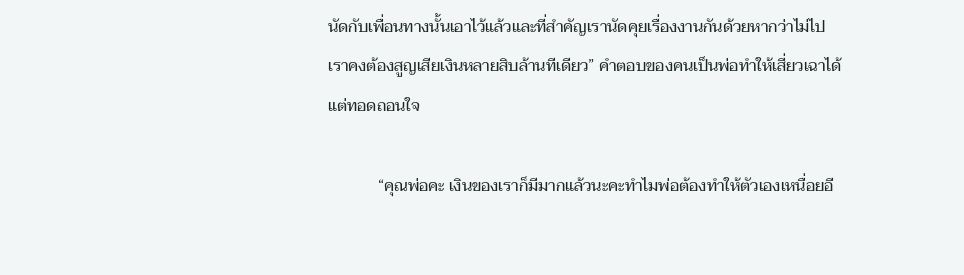นัดกับเพื่อนทางนั้นเอาไว้แล้วและที่สำคัญเรานัดคุยเรื่องงานกันด้วยหากว่าไม่ไปเราคงต้องสูญเสียเงินหลายสิบล้านทีเดียว” คำตอบของคนเป็นพ่อทำให้เสี่ยวเฉาได้แต่ทอดถอนใจ

            “คุณพ่อคะ เงินของเราก็มีมากแล้วนะคะทำไมพ่อต้องทำให้ตัวเองเหนื่อยอี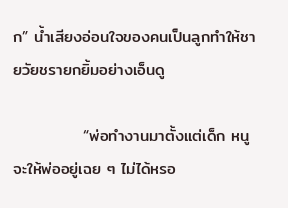ก” น้ำเสียงอ่อนใจของคนเป็นลูกทำให้ชายวัยชรายกยิ้มอย่างเอ็นดู

            “พ่อทำงานมาตั้งแต่เด็ก หนูจะให้พ่ออยู่เฉย ๆ ไม่ได้หรอ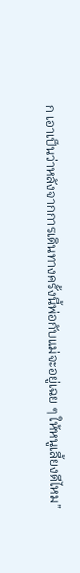ก เอาเป็นว่าหลังจากการเดินทางครั้งนี้พ่อกับแม่จะอยู่เฉย ๆ ให้หนูเลี้ยงดีไหม”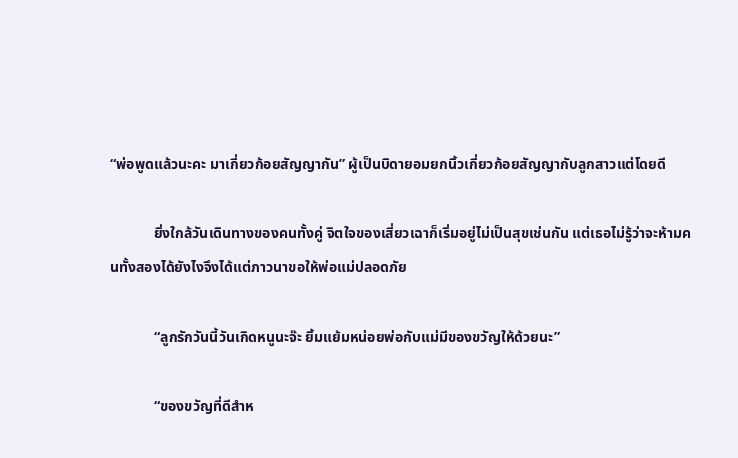“พ่อพูดแล้วนะคะ มาเกี่ยวก้อยสัญญากัน” ผู้เป็นบิดายอมยกนิ้วเกี่ยวก้อยสัญญากับลูกสาวแต่โดยดี

            ยิ่งใกล้วันเดินทางของคนทั้งคู่ จิตใจของเสี่ยวเฉาก็เริ่มอยู่ไม่เป็นสุขเช่นกัน แต่เธอไม่รู้ว่าจะห้ามคนทั้งสองได้ยังไงจึงได้แต่ภาวนาขอให้พ่อแม่ปลอดภัย

            “ลูกรักวันนี้วันเกิดหนูนะจ๊ะ ยิ้มแย้มหน่อยพ่อกับแม่มีของขวัญให้ด้วยนะ”

            “ของขวัญที่ดีสำห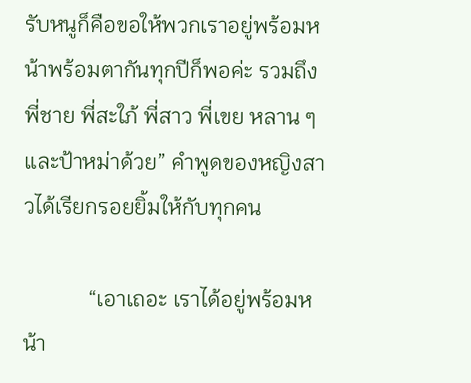รับหนูก็คือขอให้พวกเราอยู่พร้อมหน้าพร้อมตากันทุกปีก็พอค่ะ รวมถึงพี่ชาย พี่สะใภ้ พี่สาว พี่เขย หลาน ๆ และป้าหม่าด้วย” คำพูดของหญิงสาวได้เรียกรอยยิ้มให้กับทุกคน

            “เอาเถอะ เราได้อยู่พร้อมหน้า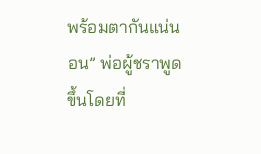พร้อมตากันแน่นอน” พ่อผู้ชราพูดขึ้นโดยที่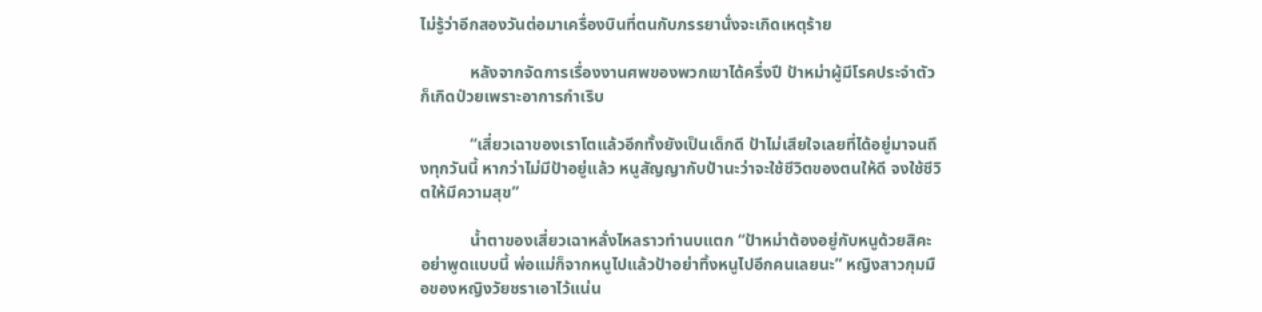ไม่รู้ว่าอีกสองวันต่อมาเครื่องบินที่ตนกับภรรยานั่งจะเกิดเหตุร้าย

            หลังจากจัดการเรื่องงานศพของพวกเขาได้ครึ่งปี ป้าหม่าผู้มีโรคประจำตัวก็เกิดป่วยเพราะอาการกำเริบ

            “เสี่ยวเฉาของเราโตแล้วอีกทั้งยังเป็นเด็กดี ป้าไม่เสียใจเลยที่ได้อยู่มาจนถึงทุกวันนี้ หากว่าไม่มีป้าอยู่แล้ว หนูสัญญากับป้านะว่าจะใช้ชีวิตของตนให้ดี จงใช้ชีวิตให้มีความสุข”

            น้ำตาของเสี่ยวเฉาหลั่งไหลราวทำนบแตก “ป้าหม่าต้องอยู่กับหนูด้วยสิคะ อย่าพูดแบบนี้ พ่อแม่ก็จากหนูไปแล้วป้าอย่าทิ้งหนูไปอีกคนเลยนะ” หญิงสาวกุมมือของหญิงวัยชราเอาไว้แน่น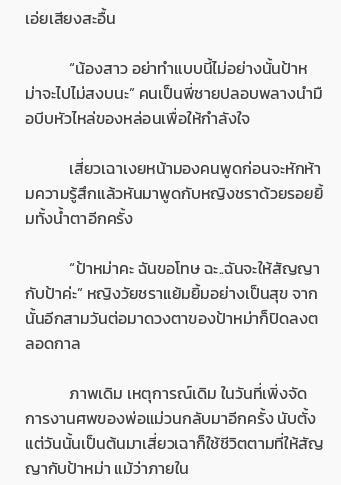เอ่ยเสียงสะอื้น

            “น้องสาว อย่าทำแบบนี้ไม่อย่างนั้นป้าหม่าจะไปไม่สงบนะ” คนเป็นพี่ชายปลอบพลางนำมือบีบหัวไหล่ของหล่อนเพื่อให้กำลังใจ

            เสี่ยวเฉาเงยหน้ามองคนพูดก่อนจะหักห้ามความรู้สึกแล้วหันมาพูดกับหญิงชราด้วยรอยยิ้มทั้งน้ำตาอีกครั้ง

            “ป้าหม่าคะ ฉันขอโทษ ฉะ..ฉันจะให้สัญญากับป้าค่ะ” หญิงวัยชราแย้มยิ้มอย่างเป็นสุข จากนั้นอีกสามวันต่อมาดวงตาของป้าหม่าก็ปิดลงตลอดกาล

            ภาพเดิม เหตุการณ์เดิม ในวันที่เพิ่งจัดการงานศพของพ่อแม่วนกลับมาอีกครั้ง นับตั้งแต่วันนั้นเป็นต้นมาเสี่ยวเฉาก็ใช้ชีวิตตามที่ให้สัญญากับป้าหม่า แม้ว่าภายใน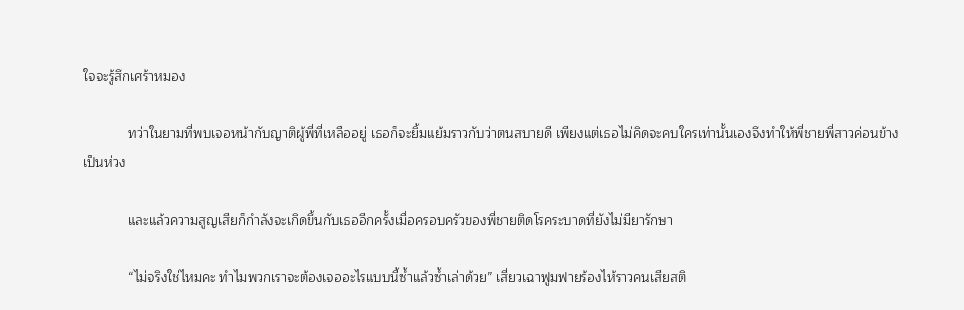ใจจะรู้สึกเศร้าหมอง

            ทว่าในยามที่พบเจอหน้ากับญาติผู้พี่ที่เหลืออยู่ เธอก็จะยิ้มแย้มราวกับว่าตนสบายดี เพียงแต่เธอไม่คิดจะคบใครเท่านั้นเองจึงทำให้พี่ชายพี่สาวค่อนข้างเป็นห่วง

            และแล้วความสูญเสียก็กำลังจะเกิดขึ้นกับเธออีกครั้งเมื่อครอบครัวของพี่ชายติดโรคระบาดที่ยังไม่มียารักษา

            “ไม่จริงใช่ไหมคะ ทำไมพวกเราจะต้องเจออะไรแบบนี้ซ้ำแล้วซ้ำเล่าด้วย” เสี่ยวเฉาฟูมฟายร้องไห้ราวคนเสียสติ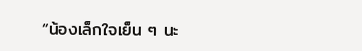“น้องเล็กใจเย็น ๆ นะ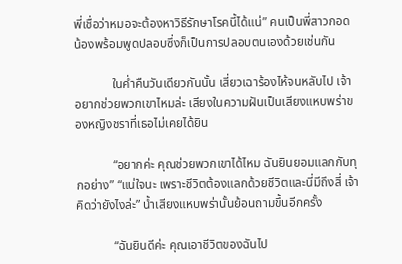พี่เชื่อว่าหมอจะต้องหาวิธีรักษาโรคนี้ได้แน่” คนเป็นพี่สาวกอดน้องพร้อมพูดปลอบซึ่งก็เป็นการปลอบตนเองด้วยเช่นกัน

            ในค่ำคืนวันเดียวกันนั้น เสี่ยวเฉาร้องไห้จนหลับไป เจ้าอยากช่วยพวกเขาไหมล่ะ เสียงในความฝันเป็นเสียงแหบพร่าของหญิงชราที่เธอไม่เคยได้ยิน

            “อยากค่ะ คุณช่วยพวกเขาได้ไหม ฉันยินยอมแลกกับทุกอย่าง” “แน่ใจนะ เพราะชีวิตต้องแลกด้วยชีวิตและนี่มีถึงสี่ เจ้าคิดว่ายังไงล่ะ” น้ำเสียงแหบพร่านั้นย้อนถามขึ้นอีกครั้ง

            “ฉันยินดีค่ะ คุณเอาชีวิตของฉันไป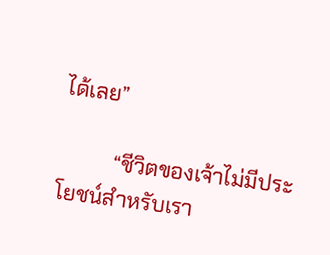ได้เลย”

          “ชีวิตของเจ้าไม่มีประโยชน์สำหรับเรา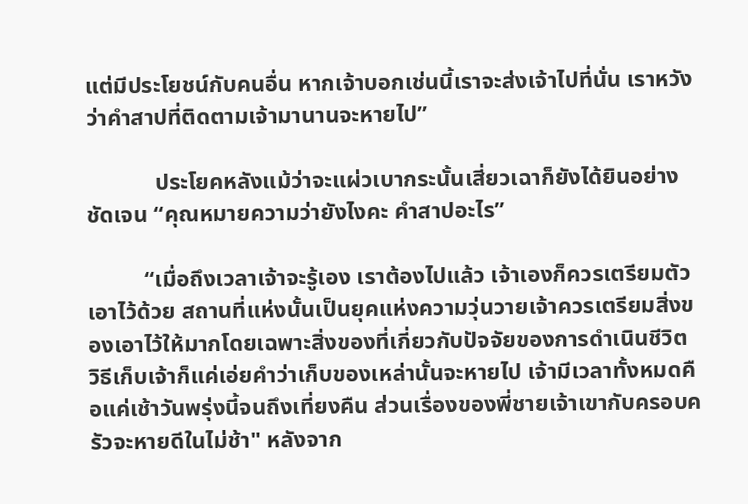แต่มีประโยชน์กับคนอื่น หากเจ้าบอกเช่นนี้เราจะส่งเจ้าไปที่นั่น เราหวังว่าคำสาปที่ติดตามเจ้ามานานจะหายไป”

            ประโยคหลังแม้ว่าจะแผ่วเบากระนั้นเสี่ยวเฉาก็ยังได้ยินอย่างชัดเจน “คุณหมายความว่ายังไงคะ คำสาปอะไร”

          “เมื่อถึงเวลาเจ้าจะรู้เอง เราต้องไปแล้ว เจ้าเองก็ควรเตรียมตัวเอาไว้ด้วย สถานที่แห่งนั้นเป็นยุคแห่งความวุ่นวายเจ้าควรเตรียมสิ่งของเอาไว้ให้มากโดยเฉพาะสิ่งของที่เกี่ยวกับปัจจัยของการดำเนินชีวิต วิธีเก็บเจ้าก็แค่เอ่ยคำว่าเก็บของเหล่านั้นจะหายไป เจ้ามีเวลาทั้งหมดคือแค่เช้าวันพรุ่งนี้จนถึงเที่ยงคืน ส่วนเรื่องของพี่ชายเจ้าเขากับครอบครัวจะหายดีในไม่ช้า" หลังจาก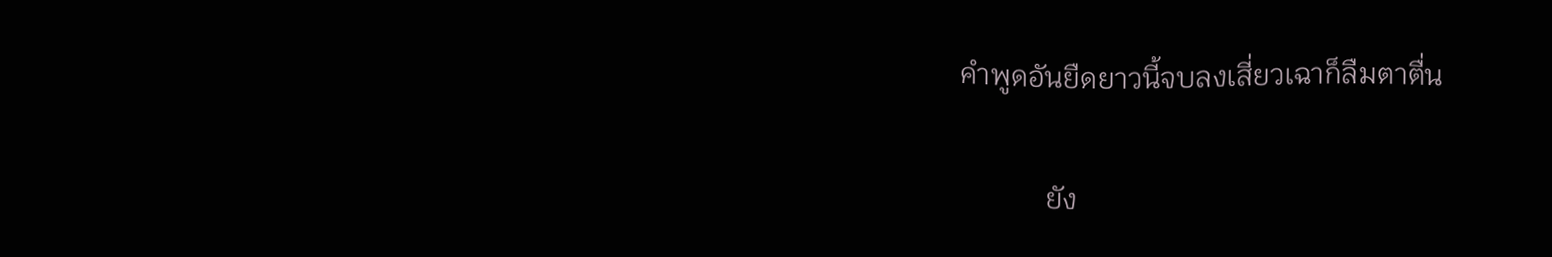คำพูดอันยืดยาวนี้จบลงเสี่ยวเฉาก็ลืมตาตื่น

            ยัง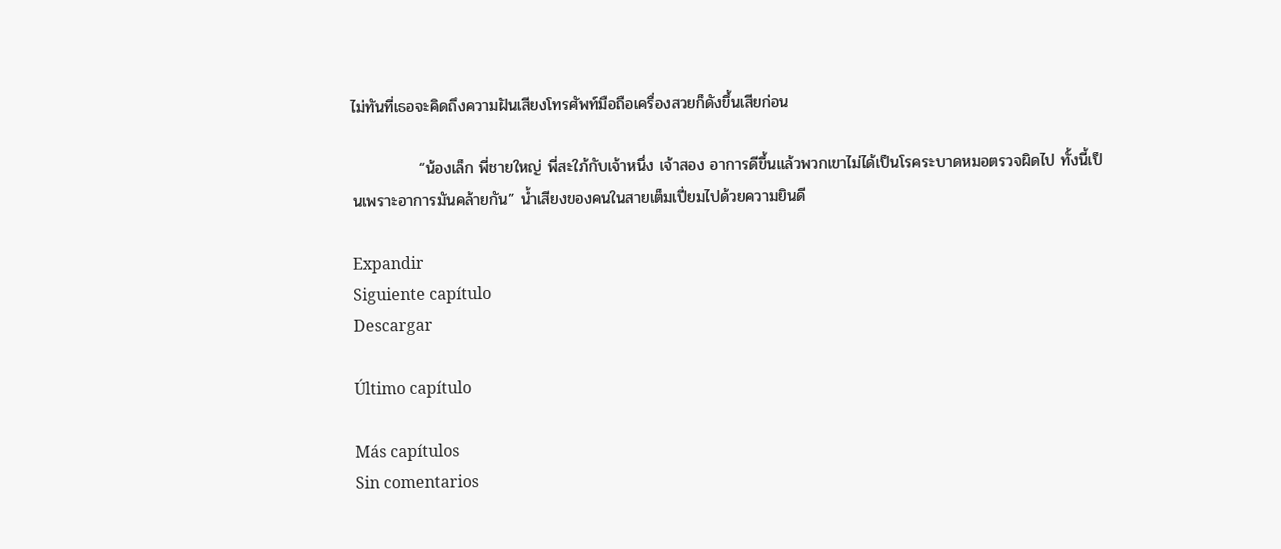ไม่ทันที่เธอจะคิดถึงความฝันเสียงโทรศัพท์มือถือเครื่องสวยก็ดังขึ้นเสียก่อน

            “น้องเล็ก พี่ชายใหญ่ พี่สะใภ้กับเจ้าหนึ่ง เจ้าสอง อาการดีขึ้นแล้วพวกเขาไม่ได้เป็นโรคระบาดหมอตรวจผิดไป ทั้งนี้เป็นเพราะอาการมันคล้ายกัน” น้ำเสียงของคนในสายเต็มเปี่ยมไปด้วยความยินดี

Expandir
Siguiente capítulo
Descargar

Último capítulo

Más capítulos
Sin comentarios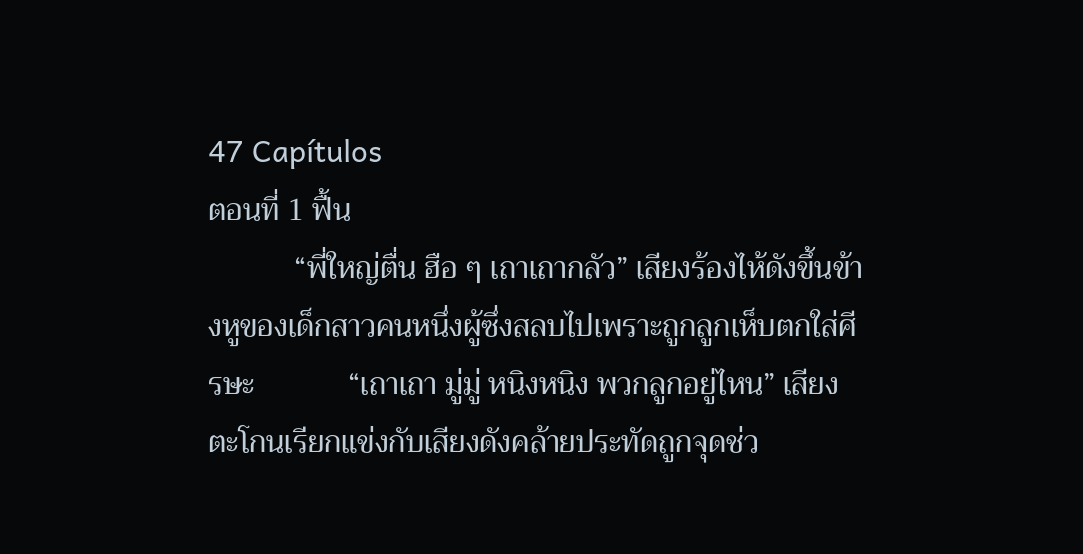47 Capítulos
ตอนที่ 1 ฟื้น
           “พี่ใหญ่ตื่น ฮือ ๆ เถาเถากลัว” เสียงร้องไห้ดังขึ้นข้างหูของเด็กสาวคนหนึ่งผู้ซึ่งสลบไปเพราะถูกลูกเห็บตกใส่ศีรษะ            “เถาเถา มู่มู่ หนิงหนิง พวกลูกอยู่ไหน” เสียงตะโกนเรียกแข่งกับเสียงดังคล้ายประทัดถูกจุดช่ว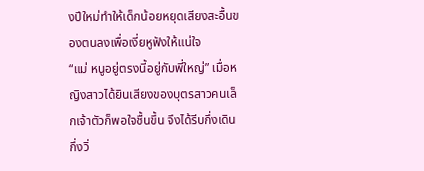งปีใหม่ทำให้เด็กน้อยหยุดเสียงสะอื้นของตนลงเพื่อเงี่ยหูฟังให้แน่ใจ            “แม่ หนูอยู่ตรงนี้อยู่กับพี่ใหญ่” เมื่อหญิงสาวได้ยินเสียงของบุตรสาวคนเล็กเจ้าตัวก็พอใจชื้นขึ้น จึงได้รีบกึ่งเดินกึ่งวิ่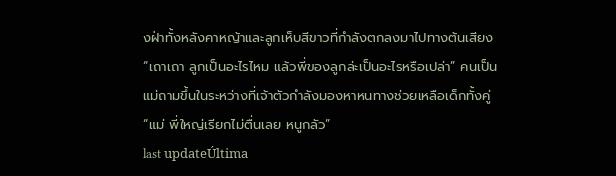งฝ่าทั้งหลังคาหญ้าและลูกเห็บสีขาวที่กำลังตกลงมาไปทางต้นเสียง            “เถาเถา ลูกเป็นอะไรไหม แล้วพี่ของลูกล่ะเป็นอะไรหรือเปล่า” คนเป็นแม่ถามขึ้นในระหว่างที่เจ้าตัวกำลังมองหาหนทางช่วยเหลือเด็กทั้งคู่            “แม่ พี่ใหญ่เรียกไม่ตื่นเลย หนูกลัว”
last updateÚltima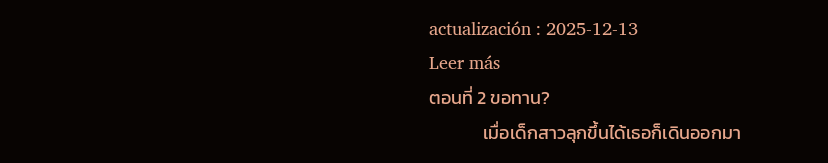actualización : 2025-12-13
Leer más
ตอนที่ 2 ขอทาน?
             เมื่อเด็กสาวลุกขึ้นได้เธอก็เดินออกมา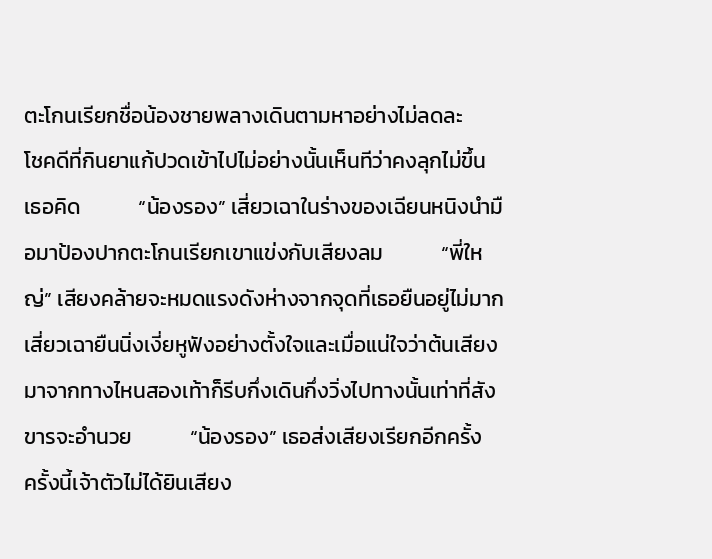ตะโกนเรียกชื่อน้องชายพลางเดินตามหาอย่างไม่ลดละ            โชคดีที่กินยาแก้ปวดเข้าไปไม่อย่างนั้นเห็นทีว่าคงลุกไม่ขึ้น เธอคิด            “น้องรอง” เสี่ยวเฉาในร่างของเฉียนหนิงนำมือมาป้องปากตะโกนเรียกเขาแข่งกับเสียงลม            “พี่ใหญ่” เสียงคล้ายจะหมดแรงดังห่างจากจุดที่เธอยืนอยู่ไม่มาก            เสี่ยวเฉายืนนิ่งเงี่ยหูฟังอย่างตั้งใจและเมื่อแน่ใจว่าต้นเสียงมาจากทางไหนสองเท้าก็รีบกึ่งเดินกึ่งวิ่งไปทางนั้นเท่าที่สังขารจะอำนวย            “น้องรอง” เธอส่งเสียงเรียกอีกครั้ง            ครั้งนี้เจ้าตัวไม่ได้ยินเสียง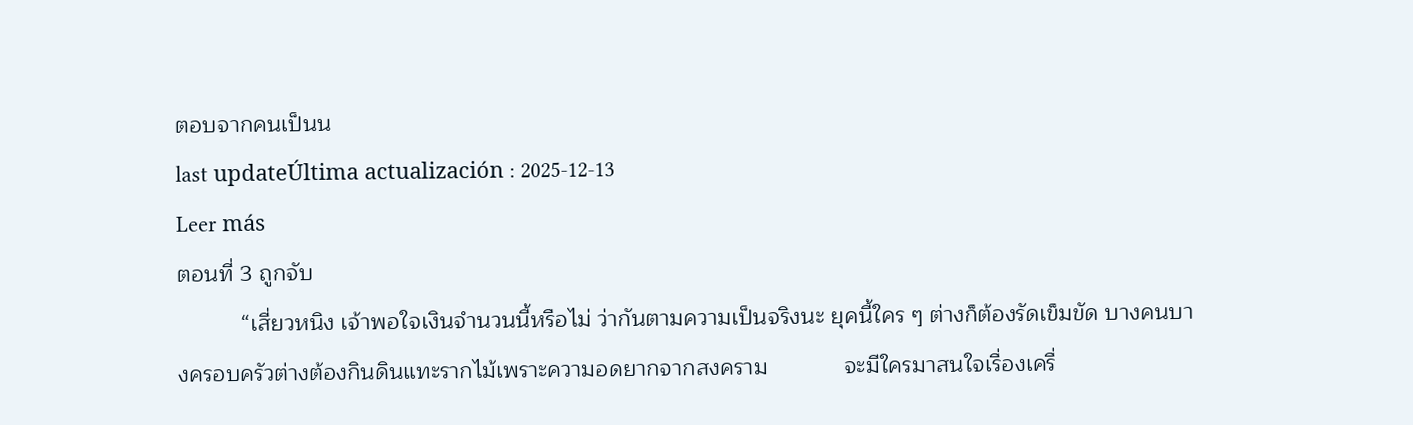ตอบจากคนเป็นน
last updateÚltima actualización : 2025-12-13
Leer más
ตอนที่ 3 ถูกจับ
          “เสี่ยวหนิง เจ้าพอใจเงินจำนวนนี้หรือไม่ ว่ากันตามความเป็นจริงนะ ยุคนี้ใคร ๆ ต่างก็ต้องรัดเข็มขัด บางคนบางครอบครัวต่างต้องกินดินแทะรากไม้เพราะความอดยากจากสงคราม            จะมีใครมาสนใจเรื่องเครื่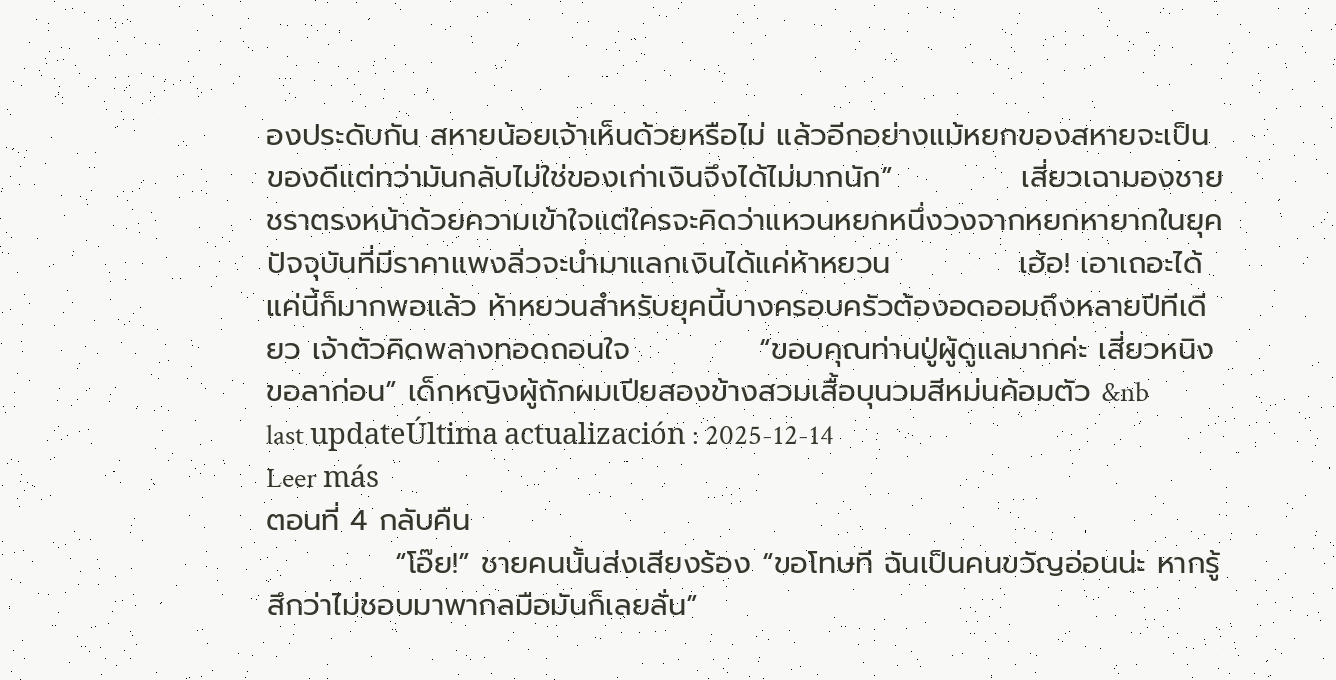องประดับกัน สหายน้อยเจ้าเห็นด้วยหรือไม่ แล้วอีกอย่างแม้หยกของสหายจะเป็นของดีแต่ทว่ามันกลับไม่ใช่ของเก่าเงินจึงได้ไม่มากนัก”            เสี่ยวเฉามองชายชราตรงหน้าด้วยความเข้าใจแต่ใครจะคิดว่าแหวนหยกหนึ่งวงจากหยกหายากในยุคปัจจุบันที่มีราคาแพงลิ่วจะนำมาแลกเงินได้แค่ห้าหยวน            เฮ้อ! เอาเถอะได้แค่นี้ก็มากพอแล้ว ห้าหยวนสำหรับยุคนี้บางครอบครัวต้องอดออมถึงหลายปีทีเดียว เจ้าตัวคิดพลางทอดถอนใจ            “ขอบคุณท่านปู่ผู้ดูแลมากค่ะ เสี่ยวหนิงขอลาก่อน” เด็กหญิงผู้ถักผมเปียสองข้างสวมเสื้อบุนวมสีหม่นค้อมตัว &nb
last updateÚltima actualización : 2025-12-14
Leer más
ตอนที่ 4 กลับคืน
            “โอ๊ย!” ชายคนนั้นส่งเสียงร้อง “ขอโทษที ฉันเป็นคนขวัญอ่อนน่ะ หากรู้สึกว่าไม่ชอบมาพากลมือมันก็เลยลั่น”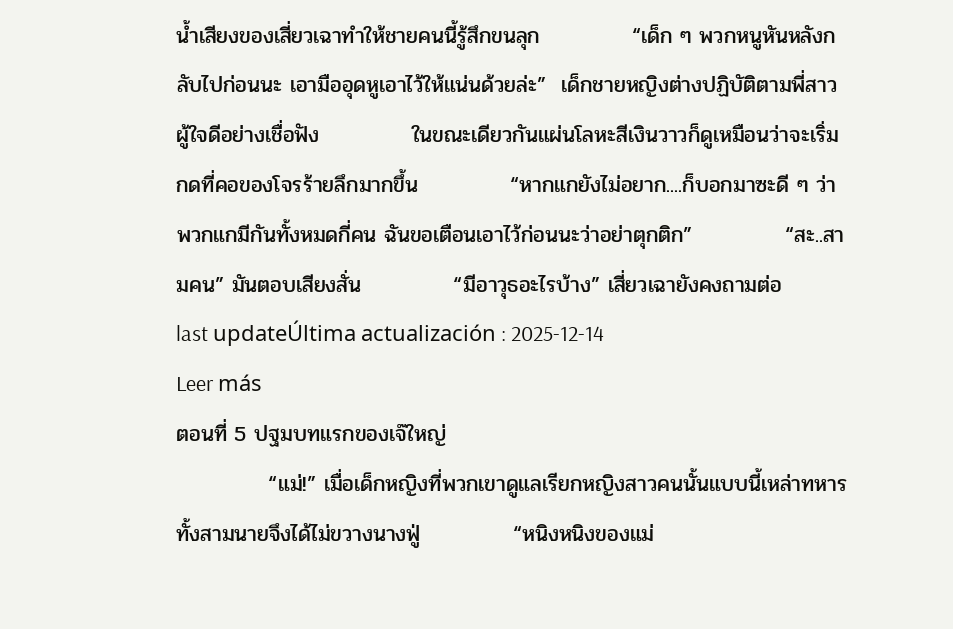น้ำเสียงของเสี่ยวเฉาทำให้ชายคนนี้รู้สึกขนลุก            “เด็ก ๆ พวกหนูหันหลังกลับไปก่อนนะ เอามืออุดหูเอาไว้ให้แน่นด้วยล่ะ”  เด็กชายหญิงต่างปฏิบัติตามพี่สาวผู้ใจดีอย่างเชื่อฟัง            ในขณะเดียวกันแผ่นโลหะสีเงินวาวก็ดูเหมือนว่าจะเริ่มกดที่คอของโจรร้ายลึกมากขึ้น            “หากแกยังไม่อยาก....ก็บอกมาซะดี ๆ ว่าพวกแกมีกันทั้งหมดกี่คน ฉันขอเตือนเอาไว้ก่อนนะว่าอย่าตุกติก”            “สะ..สามคน” มันตอบเสียงสั่น            “มีอาวุธอะไรบ้าง” เสี่ยวเฉายังคงถามต่อ
last updateÚltima actualización : 2025-12-14
Leer más
ตอนที่ 5 ปฐมบทแรกของเจ๊ใหญ่
            “แม่!” เมื่อเด็กหญิงที่พวกเขาดูแลเรียกหญิงสาวคนนั้นแบบนี้เหล่าทหารทั้งสามนายจึงได้ไม่ขวางนางฟู่            “หนิงหนิงของแม่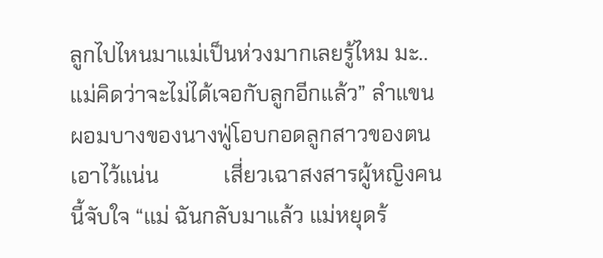ลูกไปไหนมาแม่เป็นห่วงมากเลยรู้ไหม มะ..แม่คิดว่าจะไม่ได้เจอกับลูกอีกแล้ว” ลำแขนผอมบางของนางฟู่โอบกอดลูกสาวของตนเอาไว้แน่น            เสี่ยวเฉาสงสารผู้หญิงคนนี้จับใจ “แม่ ฉันกลับมาแล้ว แม่หยุดร้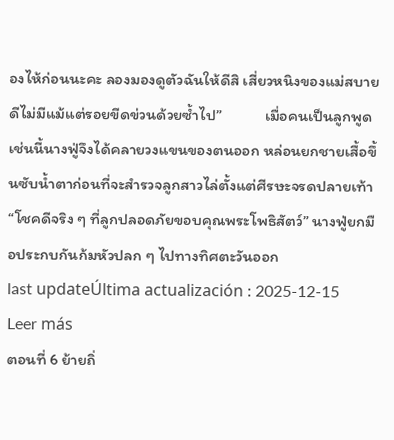องไห้ก่อนนะคะ ลองมองดูตัวฉันให้ดีสิ เสี่ยวหนิงของแม่สบายดีไม่มีแม้แต่รอยขีดข่วนด้วยซ้ำไป”            เมื่อคนเป็นลูกพูดเช่นนี้นางฟู่จึงได้คลายวงแขนของตนออก หล่อนยกชายเสื้อขึ้นซับน้ำตาก่อนที่จะสำรวจลูกสาวไล่ตั้งแต่ศีรษะจรดปลายเท้า            “โชคดีจริง ๆ ที่ลูกปลอดภัยขอบคุณพระโพธิสัตว์” นางฟู่ยกมือประกบกันก้มหัวปลก ๆ ไปทางทิศตะวันออก
last updateÚltima actualización : 2025-12-15
Leer más
ตอนที่ 6 ย้ายถิ่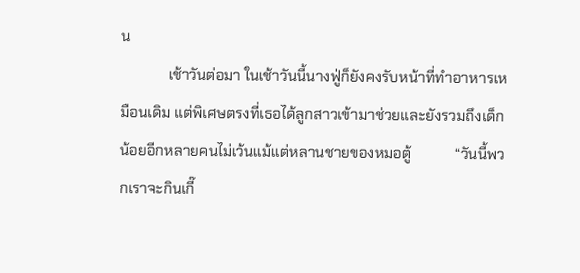น
             เช้าวันต่อมา ในเช้าวันนี้นางฟู่ก็ยังคงรับหน้าที่ทำอาหารเหมือนเดิม แต่พิเศษตรงที่เธอได้ลูกสาวเข้ามาช่วยและยังรวมถึงเด็กน้อยอีกหลายคนไม่เว้นแม้แต่หลานชายของหมอตู้            “วันนี้พวกเราจะกินเกี๊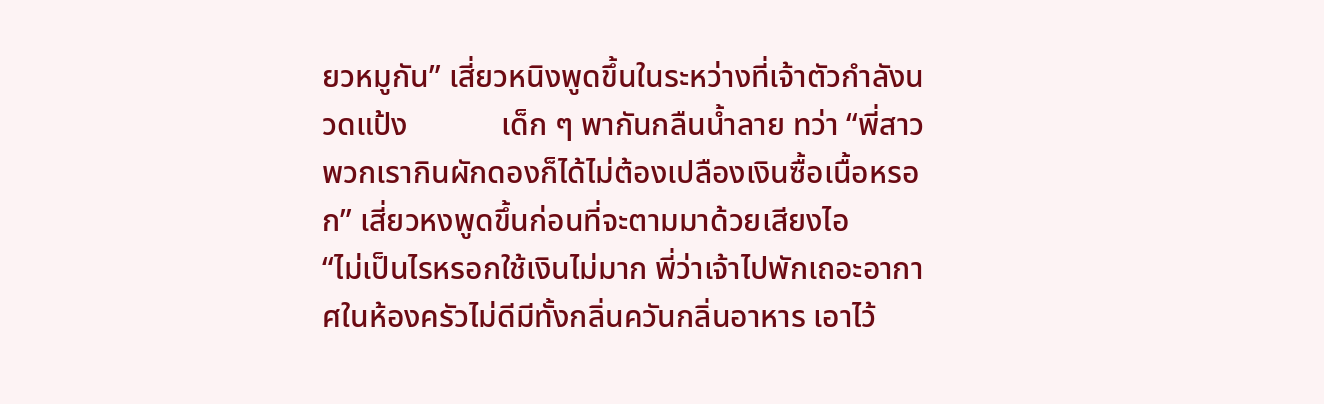ยวหมูกัน” เสี่ยวหนิงพูดขึ้นในระหว่างที่เจ้าตัวกำลังนวดแป้ง            เด็ก ๆ พากันกลืนน้ำลาย ทว่า “พี่สาวพวกเรากินผักดองก็ได้ไม่ต้องเปลืองเงินซื้อเนื้อหรอก” เสี่ยวหงพูดขึ้นก่อนที่จะตามมาด้วยเสียงไอ            “ไม่เป็นไรหรอกใช้เงินไม่มาก พี่ว่าเจ้าไปพักเถอะอากาศในห้องครัวไม่ดีมีทั้งกลิ่นควันกลิ่นอาหาร เอาไว้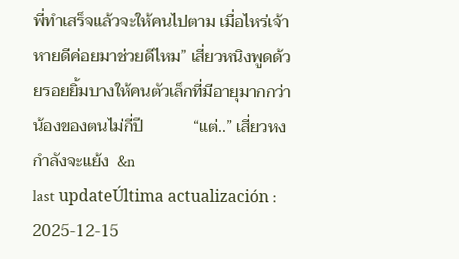พี่ทำเสร็จแล้วจะให้คนไปตาม เมื่อไหร่เจ้าหายดีค่อยมาช่วยดีไหม” เสี่ยวหนิงพูดด้วยรอยยิ้มบางให้คนตัวเล็กที่มีอายุมากกว่าน้องของตนไม่กี่ปี            “แต่..” เสี่ยวหงกำลังจะแย้ง  &n
last updateÚltima actualización : 2025-12-15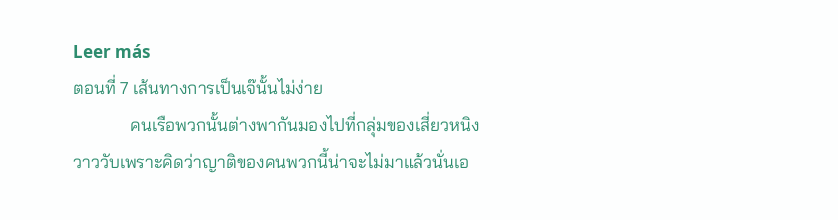Leer más
ตอนที่ 7 เส้นทางการเป็นเจ๊นั้นไม่ง่าย
             คนเรือพวกนั้นต่างพากันมองไปที่กลุ่มของเสี่ยวหนิงวาววับเพราะคิดว่าญาติของคนพวกนี้น่าจะไม่มาแล้วนั่นเอ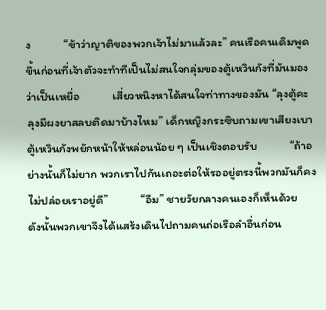ง            “ข้าว่าญาติของพวกเจ้าไม่มาแล้วละ” คนเรือคนเดิมพูดขึ้นก่อนที่เจ้าตัวจะทำทีเป็นไม่สนใจกลุ่มของตู้เหวินกังที่มันมองว่าเป็นเหยื่อ            เสี่ยวหนิงหาได้สนใจท่าทางของมัน “ลุงตู้คะ ลุงมีผงยาสลบติดมาบ้างไหม” เด็กหญิงกระซิบถามเขาเสียงเบาตู้เหวินกังพยักหน้าให้หล่อนน้อย ๆ เป็นเชิงตอบรับ            “ถ้าอย่างนั้นก็ไม่ยาก พวกเราไปกันเถอะต่อให้รออยู่ตรงนี้พวกมันก็คงไม่ปล่อยเราอยู่ดี”            “อืม” ชายวัยกลางคนเองก็เห็นด้วย            ดังนั้นพวกเขาจึงได้แสร้งเดินไปถามคนถ่อเรือลำอื่นก่อน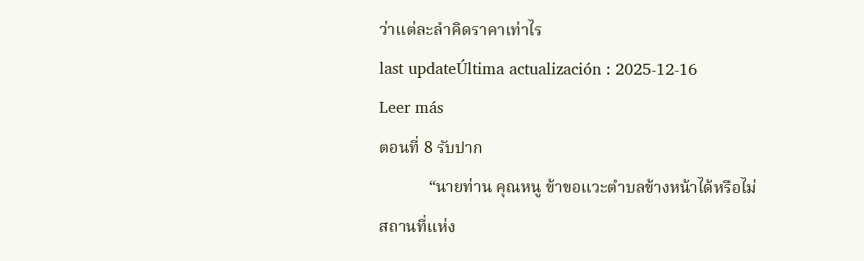ว่าแต่ละลำคิดราคาเท่าไร
last updateÚltima actualización : 2025-12-16
Leer más
ตอนที่ 8 รับปาก
            “นายท่าน คุณหนู ข้าขอแวะตำบลข้างหน้าได้หรือไม่สถานที่แห่ง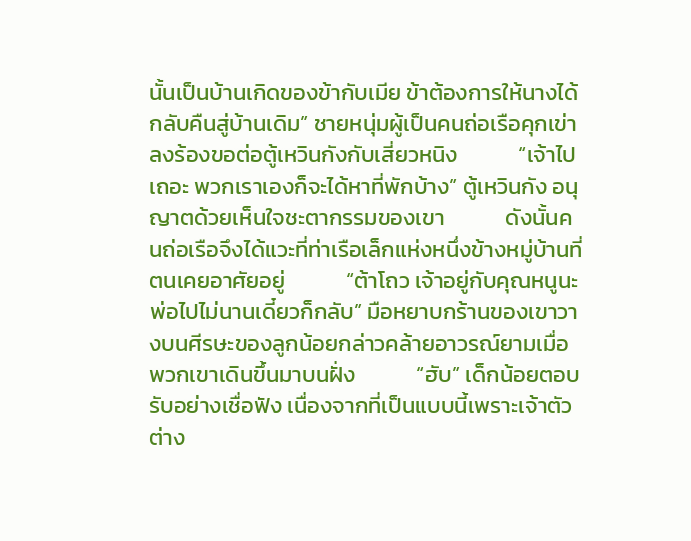นั้นเป็นบ้านเกิดของข้ากับเมีย ข้าต้องการให้นางได้กลับคืนสู่บ้านเดิม” ชายหนุ่มผู้เป็นคนถ่อเรือคุกเข่าลงร้องขอต่อตู้เหวินกังกับเสี่ยวหนิง            “เจ้าไปเถอะ พวกเราเองก็จะได้หาที่พักบ้าง” ตู้เหวินกัง อนุญาตด้วยเห็นใจชะตากรรมของเขา            ดังนั้นคนถ่อเรือจึงได้แวะที่ท่าเรือเล็กแห่งหนึ่งข้างหมู่บ้านที่ตนเคยอาศัยอยู่            “ต้าโถว เจ้าอยู่กับคุณหนูนะ พ่อไปไม่นานเดี๋ยวก็กลับ” มือหยาบกร้านของเขาวางบนศีรษะของลูกน้อยกล่าวคล้ายอาวรณ์ยามเมื่อพวกเขาเดินขึ้นมาบนฝั่ง            “ฮับ” เด็กน้อยตอบรับอย่างเชื่อฟัง เนื่องจากที่เป็นแบบนี้เพราะเจ้าตัวต่าง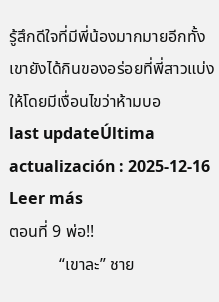รู้สึกดีใจที่มีพี่น้องมากมายอีกทั้งเขายังได้กินของอร่อยที่พี่สาวแบ่งให้โดยมีเงื่อนไขว่าห้ามบอ
last updateÚltima actualización : 2025-12-16
Leer más
ตอนที่ 9 พ่อ!!
            “เขาละ” ชาย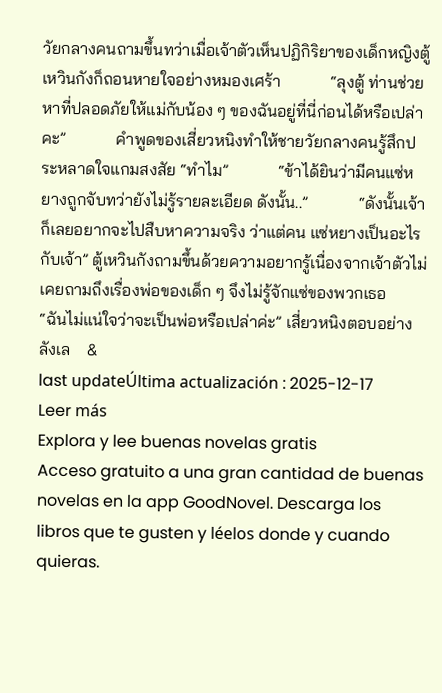วัยกลางคนถามขึ้นทว่าเมื่อเจ้าตัวเห็นปฏิกิริยาของเด็กหญิงตู้เหวินกังก็ถอนหายใจอย่างหมองเศร้า            “ลุงตู้ ท่านช่วยหาที่ปลอดภัยให้แม่กับน้อง ๆ ของฉันอยู่ที่นี่ก่อนได้หรือเปล่าคะ”            คำพูดของเสี่ยวหนิงทำให้ชายวัยกลางคนรู้สึกประหลาดใจแกมสงสัย “ทำไม”            “ข้าได้ยินว่ามีคนแซ่หยางถูกจับทว่ายังไม่รู้รายละเอียด ดังนั้น..”            “ดังนั้นเจ้าก็เลยอยากจะไปสืบหาความจริง ว่าแต่คน แซ่หยางเป็นอะไรกับเจ้า” ตู้เหวินกังถามขึ้นด้วยความอยากรู้เนื่องจากเจ้าตัวไม่เคยถามถึงเรื่องพ่อของเด็ก ๆ จึงไม่รู้จักแซ่ของพวกเธอ            “ฉันไม่แน่ใจว่าจะเป็นพ่อหรือเปล่าค่ะ” เสี่ยวหนิงตอบอย่างลังเล    &
last updateÚltima actualización : 2025-12-17
Leer más
Explora y lee buenas novelas gratis
Acceso gratuito a una gran cantidad de buenas novelas en la app GoodNovel. Descarga los libros que te gusten y léelos donde y cuando quieras.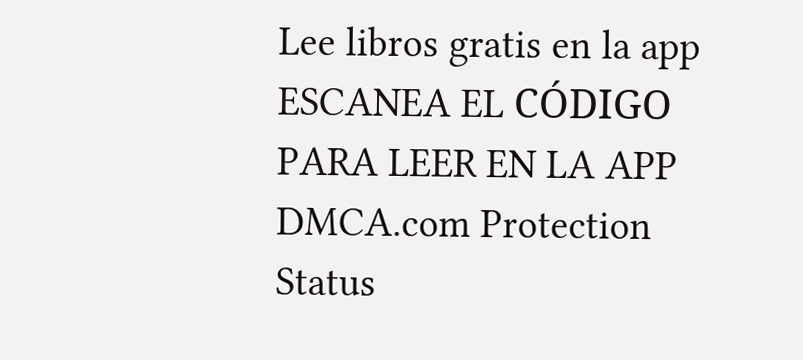Lee libros gratis en la app
ESCANEA EL CÓDIGO PARA LEER EN LA APP
DMCA.com Protection Status